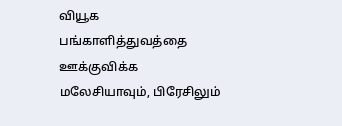வியூக பங்காளித்துவத்தை ஊக்குவிக்க மலேசியாவும், பிரேசிலும்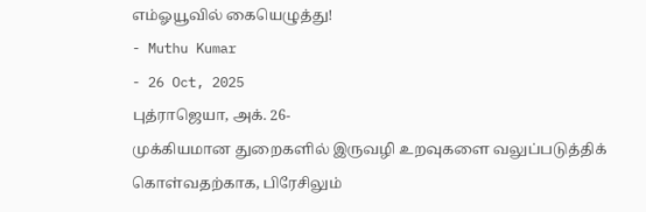எம்ஓயூவில் கையெழுத்து!
- Muthu Kumar
- 26 Oct, 2025
புத்ராஜெயா, அக். 26-
முக்கியமான துறைகளில் இருவழி உறவுகளை வலுப்படுத்திக் கொள்வதற்காக, பிரேசிலும்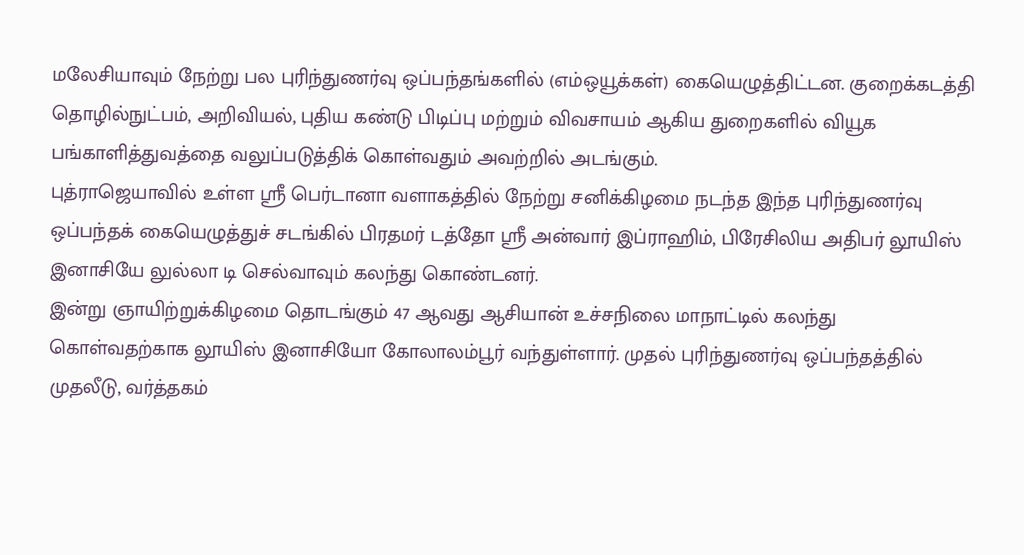மலேசியாவும் நேற்று பல புரிந்துணர்வு ஒப்பந்தங்களில் (எம்ஒயூக்கள்) கையெழுத்திட்டன. குறைக்கடத்தி தொழில்நுட்பம், அறிவியல், புதிய கண்டு பிடிப்பு மற்றும் விவசாயம் ஆகிய துறைகளில் வியூக பங்காளித்துவத்தை வலுப்படுத்திக் கொள்வதும் அவற்றில் அடங்கும்.
புத்ராஜெயாவில் உள்ள ஸ்ரீ பெர்டானா வளாகத்தில் நேற்று சனிக்கிழமை நடந்த இந்த புரிந்துணர்வு ஒப்பந்தக் கையெழுத்துச் சடங்கில் பிரதமர் டத்தோ ஸ்ரீ அன்வார் இப்ராஹிம், பிரேசிலிய அதிபர் லூயிஸ் இனாசியே லுல்லா டி செல்வாவும் கலந்து கொண்டனர்.
இன்று ஞாயிற்றுக்கிழமை தொடங்கும் 47 ஆவது ஆசியான் உச்சநிலை மாநாட்டில் கலந்து கொள்வதற்காக லூயிஸ் இனாசியோ கோலாலம்பூர் வந்துள்ளார். முதல் புரிந்துணர்வு ஒப்பந்தத்தில் முதலீடு, வர்த்தகம்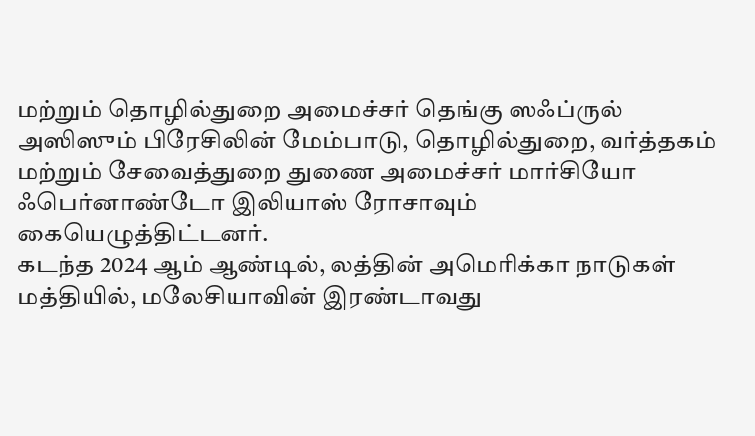மற்றும் தொழில்துறை அமைச்சர் தெங்கு ஸஃப்ருல் அஸிஸும் பிரேசிலின் மேம்பாடு, தொழில்துறை, வர்த்தகம் மற்றும் சேவைத்துறை துணை அமைச்சர் மார்சியோ ஃபெர்னாண்டோ இலியாஸ் ரோசாவும்
கையெழுத்திட்டனர்.
கடந்த 2024 ஆம் ஆண்டில், லத்தின் அமெரிக்கா நாடுகள் மத்தியில், மலேசியாவின் இரண்டாவது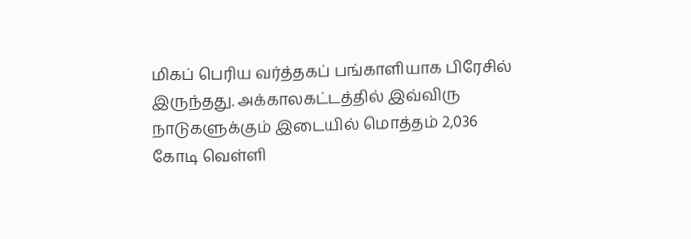மிகப் பெரிய வர்த்தகப் பங்காளியாக பிரேசில் இருந்தது. அக்காலகட்டத்தில் இவ்விரு நாடுகளுக்கும் இடையில் மொத்தம் 2,036 கோடி வெள்ளி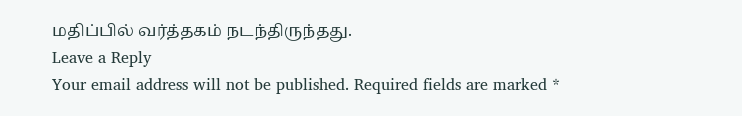மதிப்பில் வர்த்தகம் நடந்திருந்தது.
Leave a Reply
Your email address will not be published. Required fields are marked *